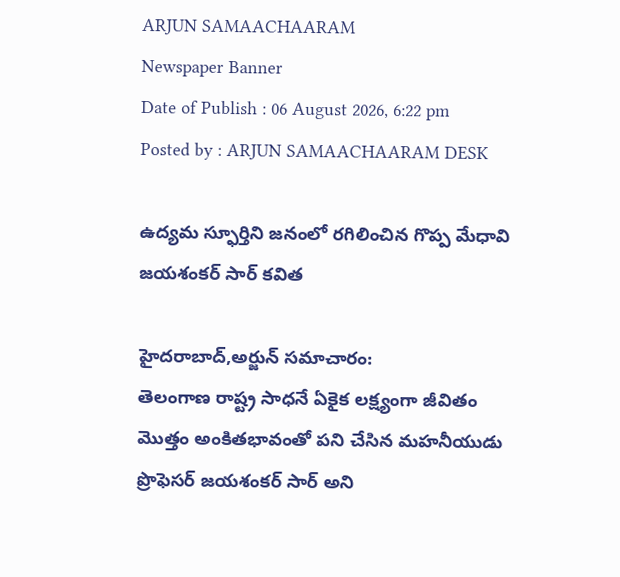ARJUN SAMAACHAARAM
Newspaper Banner
Date of Publish : 06 August 2026, 6:22 pm Posted by : ARJUN SAMAACHAARAM DESK

ఉద్యమ స్ఫూర్తిని జనంలో రగిలించిన గొప్ప మేధావి జయశంకర్ సార్ కవిత

హైదరాబాద్,అర్జున్ సమాచారం:
తెలంగాణ రాష్ట్ర సాధనే ఏకైక లక్ష్యంగా జీవితం మొత్తం అంకితభావంతో పని చేసిన మహనీయుడు ప్రొఫెసర్ జయశంకర్ సార్ అని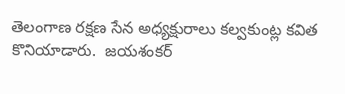తెలంగాణ రక్షణ సేన అధ్యక్షురాలు కల్వకుంట్ల కవిత కొనియాడారు.  జయశంకర్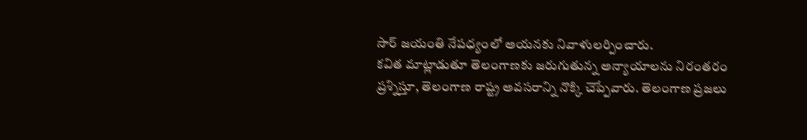సార్ జయంతి నేపధ్యంలో అయనకు నివాళులర్పించారు.
కవిత మాట్లాడుతూ తెలంగాణకు జరుగుతున్న అన్యాయాలను నిరంతరం ప్రశ్నిస్తూ, తెలంగాణ రాష్ట్ర అవసరాన్ని నొక్కి చెప్పేవారు. తెలంగాణ ప్రజలు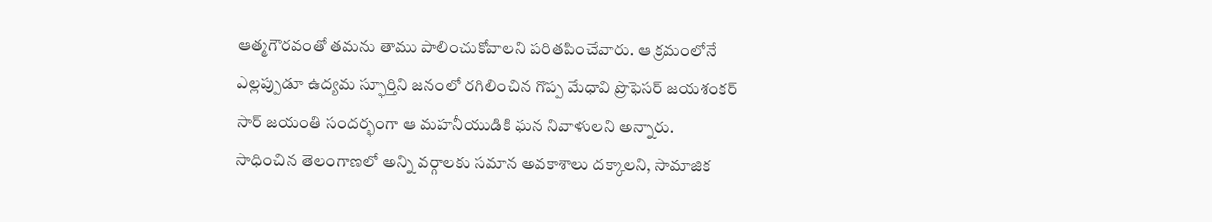ఆత్మగౌరవంతో తమను తాము పాలించుకోవాలని పరితపించేవారు. ఆ క్రమంలోనే ఎల్లప్పుడూ ఉద్యమ స్ఫూర్తిని జనంలో రగిలించిన గొప్ప మేధావి ప్రొఫెసర్ జయశంకర్ సార్ జయంతి సందర్భంగా ఆ మహనీయుడికి ఘన నివాళులని అన్నారు.
సాధించిన తెలంగాణలో అన్ని వర్గాలకు సమాన అవకాశాలు దక్కాలని, సామాజిక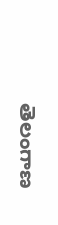తెలంగాణ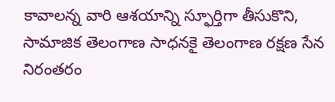కావాలన్న వారి ఆశయాన్ని స్ఫూర్తిగా తీసుకొని, సామాజిక తెలంగాణ సాధనకై తెలంగాణ రక్షణ సేన నిరంతరం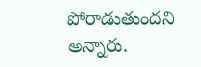పోరాడుతుందని అన్నారు.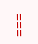===